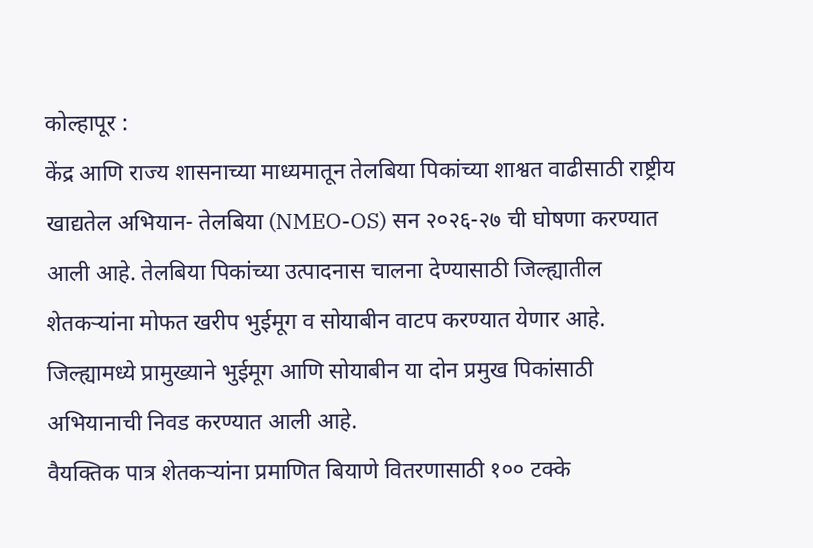कोल्हापूर :
केंद्र आणि राज्य शासनाच्या माध्यमातून तेलबिया पिकांच्या शाश्वत वाढीसाठी राष्ट्रीय खाद्यतेल अभियान- तेलबिया (NMEO-OS) सन २०२६-२७ ची घोषणा करण्यात आली आहे. तेलबिया पिकांच्या उत्पादनास चालना देण्यासाठी जिल्ह्यातील शेतकऱ्यांना मोफत खरीप भुईमूग व सोयाबीन वाटप करण्यात येणार आहे. जिल्ह्यामध्ये प्रामुख्याने भुईमूग आणि सोयाबीन या दोन प्रमुख पिकांसाठी अभियानाची निवड करण्यात आली आहे.
वैयक्तिक पात्र शेतकऱ्यांना प्रमाणित बियाणे वितरणासाठी १०० टक्के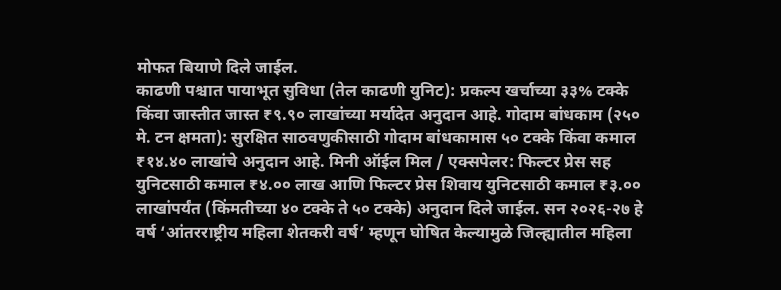मोफत बियाणे दिले जाईल.
काढणी पश्चात पायाभूत सुविधा (तेल काढणी युनिट): प्रकल्प खर्चाच्या ३३% टक्के किंवा जास्तीत जास्त ₹९.९० लाखांच्या मर्यादेत अनुदान आहे. गोदाम बांधकाम (२५० मे. टन क्षमता): सुरक्षित साठवणुकीसाठी गोदाम बांधकामास ५० टक्के किंवा कमाल ₹१४.४० लाखांचे अनुदान आहे. मिनी ऑईल मिल / एक्सपेलर: फिल्टर प्रेस सह युनिटसाठी कमाल ₹४.०० लाख आणि फिल्टर प्रेस शिवाय युनिटसाठी कमाल ₹३.०० लाखांपर्यंत (किंमतीच्या ४० टक्के ते ५० टक्के) अनुदान दिले जाईल. सन २०२६-२७ हे वर्ष ‘आंतरराष्ट्रीय महिला शेतकरी वर्ष’ म्हणून घोषित केल्यामुळे जिल्ह्यातील महिला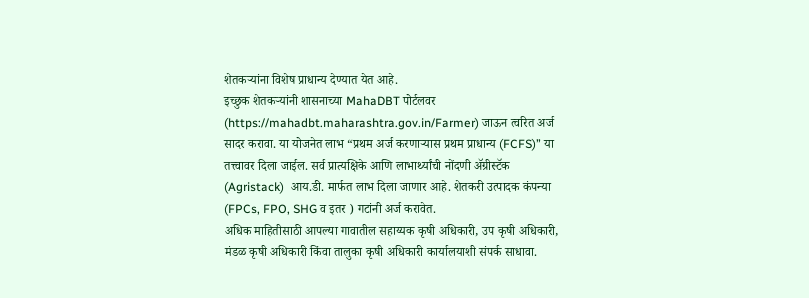शेतकऱ्यांना विशेष प्राधान्य देण्यात येत आहे.
इच्छुक शेतकऱ्यांनी शासनाच्या MahaDBT पोर्टलवर (https://mahadbt.maharashtra.gov.in/Farmer) जाऊन त्वरित अर्ज सादर करावा. या योजनेत लाभ “प्रथम अर्ज करणाऱ्यास प्रथम प्राधान्य (FCFS)” या तत्त्वावर दिला जाईल. सर्व प्रात्यक्षिके आणि लाभार्थ्यांची नोंदणी ॲग्रीस्टॅक (Agristack)  आय.डी. मार्फत लाभ दिला जाणार आहे. शेतकरी उत्पादक कंपन्या (FPCs, FPO, SHG व इतर ) गटांनी अर्ज करावेत.
अधिक माहितीसाठी आपल्या गावातील सहाय्यक कृषी अधिकारी, उप कृषी अधिकारी, मंडळ कृषी अधिकारी किंवा तालुका कृषी अधिकारी कार्यालयाशी संपर्क साधावा.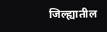जिल्ह्यातील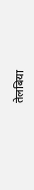तेलबिया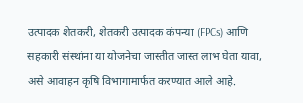उत्पादक शेतकरी, शेतकरी उत्पादक कंपन्या (FPCs) आणि सहकारी संस्थांना या योजनेचा जास्तीत जास्त लाभ घेता यावा, असे आवाहन कृषि विभागामार्फत करण्यात आले आहे.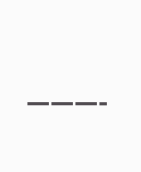———-